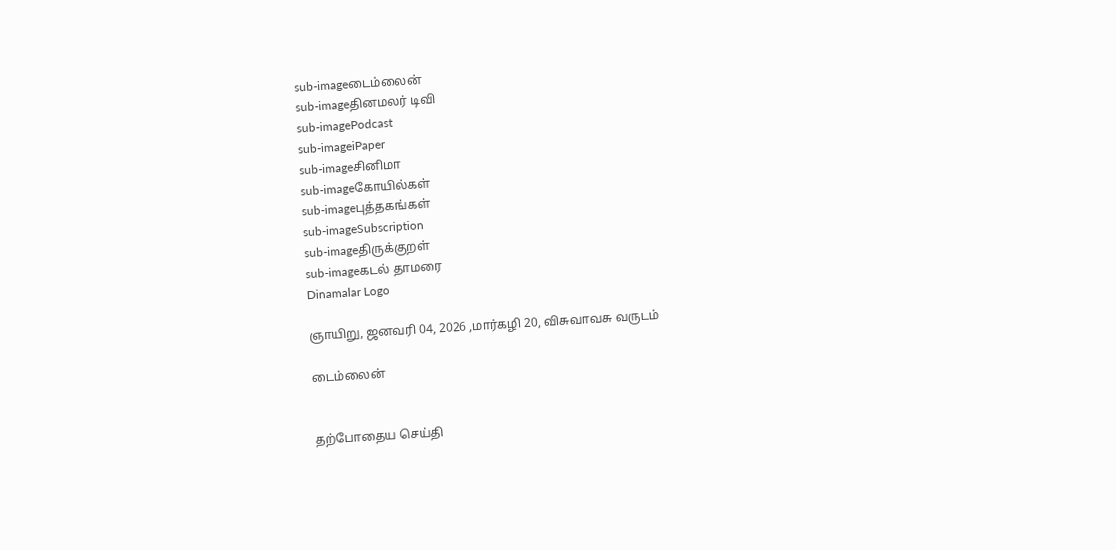sub-imageடைம்லைன்
sub-imageதினமலர் டிவி
sub-imagePodcast
sub-imageiPaper
sub-imageசினிமா
sub-imageகோயில்கள்
sub-imageபுத்தகங்கள்
sub-imageSubscription
sub-imageதிருக்குறள்
sub-imageகடல் தாமரை
Dinamalar Logo

ஞாயிறு, ஜனவரி 04, 2026 ,மார்கழி 20, விசுவாவசு வருடம்

டைம்லைன்


தற்போதைய செய்தி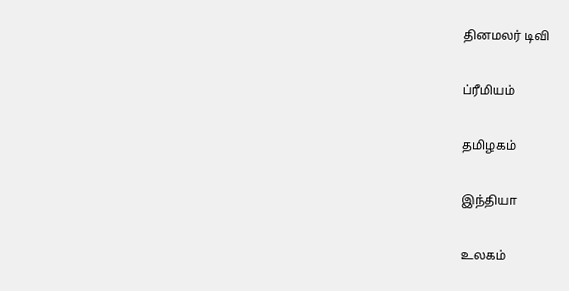தினமலர் டிவி


ப்ரீமியம்


தமிழகம்


இந்தியா


உலகம்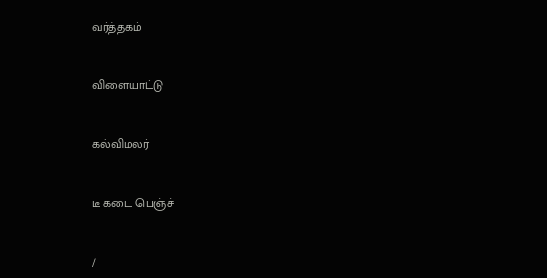வர்த்தகம்


விளையாட்டு


கல்விமலர்


டீ கடை பெஞ்ச்


/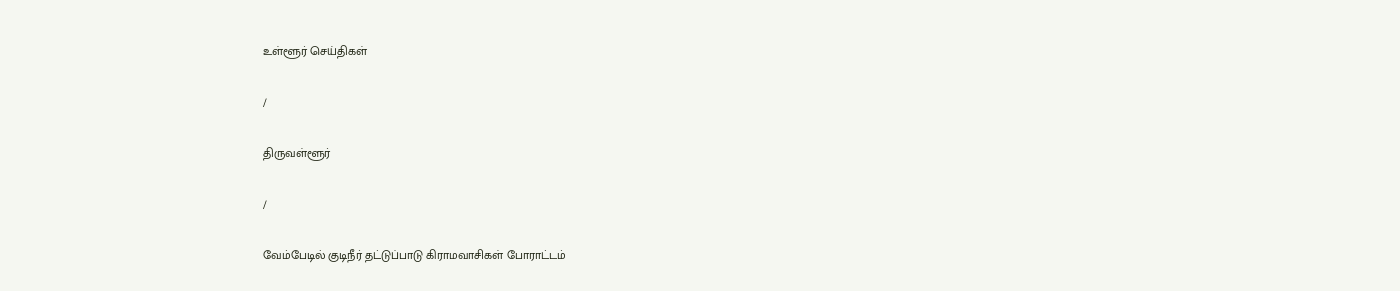உள்ளூர் செய்திகள்

/

திருவள்ளூர்

/

வேம்பேடில் குடிநீர் தட்டுப்பாடு கிராமவாசிகள் போராட்டம்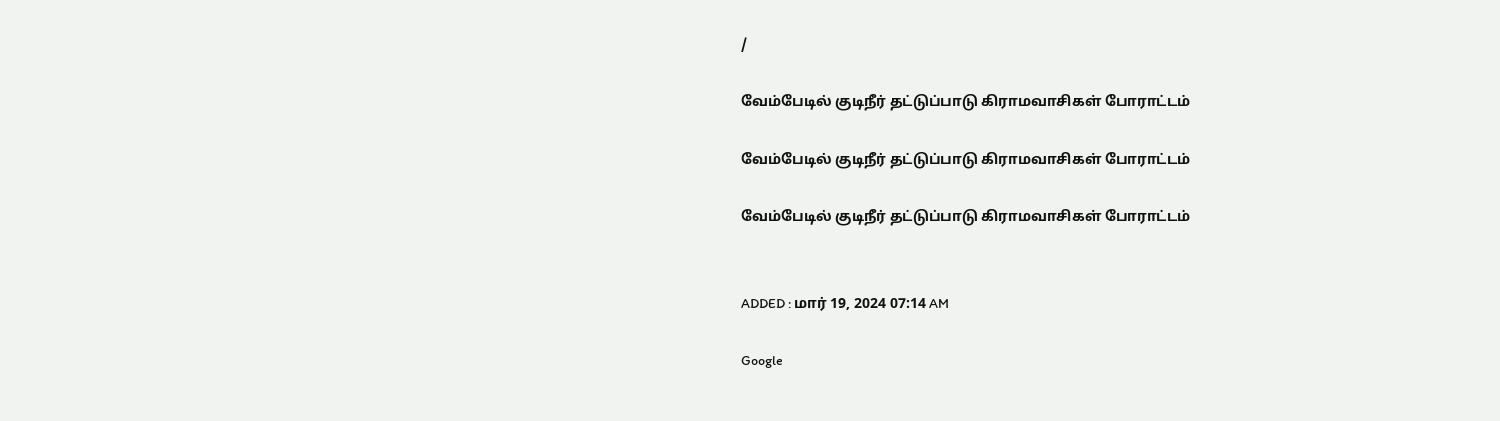/

வேம்பேடில் குடிநீர் தட்டுப்பாடு கிராமவாசிகள் போராட்டம்

வேம்பேடில் குடிநீர் தட்டுப்பாடு கிராமவாசிகள் போராட்டம்

வேம்பேடில் குடிநீர் தட்டுப்பாடு கிராமவாசிகள் போராட்டம்


ADDED : மார் 19, 2024 07:14 AM

Google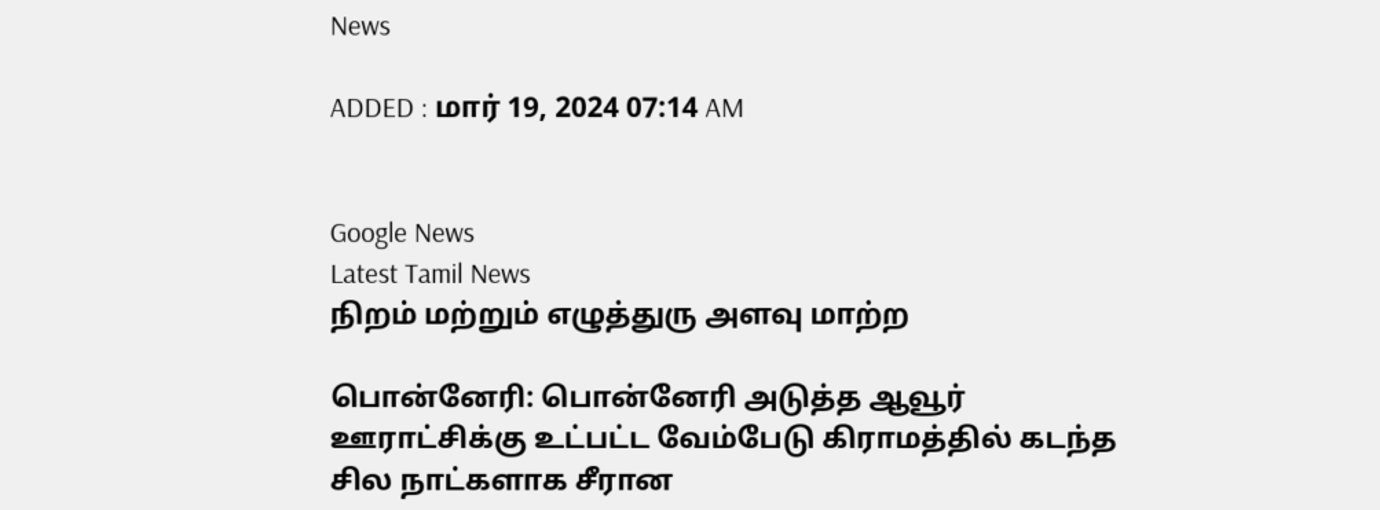News

ADDED : மார் 19, 2024 07:14 AM


Google News
Latest Tamil News
நிறம் மற்றும் எழுத்துரு அளவு மாற்ற

பொன்னேரி: பொன்னேரி அடுத்த ஆவூர் ஊராட்சிக்கு உட்பட்ட வேம்பேடு கிராமத்தில் கடந்த சில நாட்களாக சீரான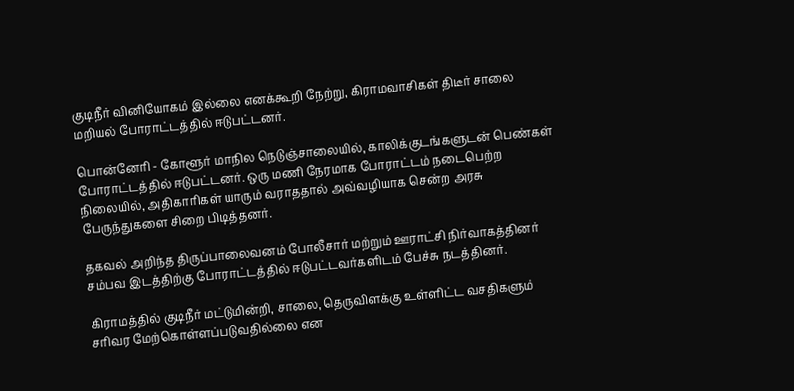குடிநீர் வினியோகம் இல்லை எனக்கூறி நேற்று, கிராமவாசிகள் திடீர் சாலை மறியல் போராட்டத்தில் ஈடுபட்டனர்.

பொன்னேரி - கோளூர் மாநில நெடுஞ்சாலையில், காலிக்குடங்களுடன் பெண்கள் போராட்டத்தில் ஈடுபட்டனர். ஒரு மணி நேரமாக போராட்டம் நடைபெற்ற நிலையில், அதிகாரிகள் யாரும் வராததால் அவ்வழியாக சென்ற அரசு பேருந்துகளை சிறை பிடித்தனர்.

தகவல் அறிந்த திருப்பாலைவனம் போலீசார் மற்றும் ஊராட்சி நிர்வாகத்தினர் சம்பவ இடத்திற்கு போராட்டத்தில் ஈடுபட்டவர்களிடம் பேச்சு நடத்தினர்.

கிராமத்தில் குடிநீர் மட்டுமின்றி, சாலை, தெருவிளக்கு உள்ளிட்ட வசதிகளும் சரிவர மேற்கொள்ளப்படுவதில்லை என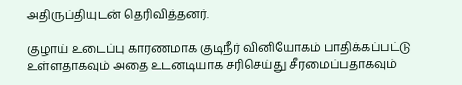அதிருப்தியுடன் தெரிவித்தனர்.

குழாய் உடைப்பு காரணமாக குடிநீர் வினியோகம் பாதிக்கப்பட்டு உள்ளதாகவும் அதை உடனடியாக சரிசெய்து சீரமைப்பதாகவும்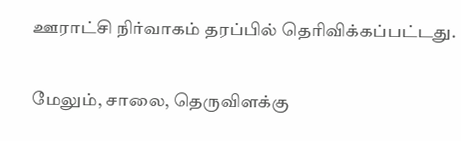ஊராட்சி நிர்வாகம் தரப்பில் தெரிவிக்கப்பட்டது.

மேலும், சாலை, தெருவிளக்கு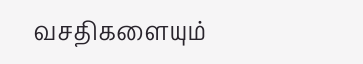வசதிகளையும்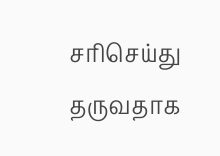சரிசெய்து தருவதாக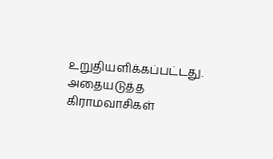உறுதியளிக்கப்பட்டது. அதையடுத்த கிராமவாசிகள்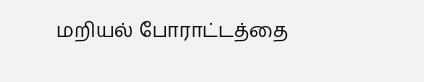மறியல் போராட்டத்தை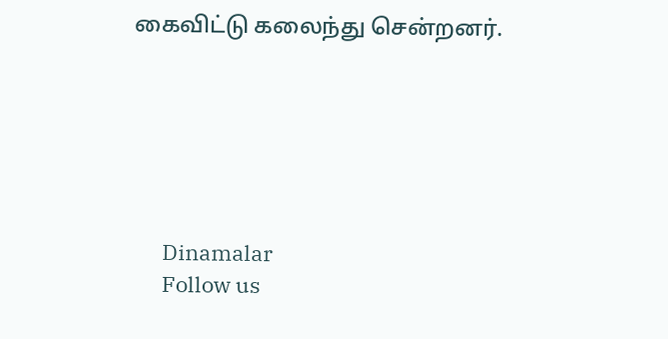கைவிட்டு கலைந்து சென்றனர்.






      Dinamalar
      Follow us